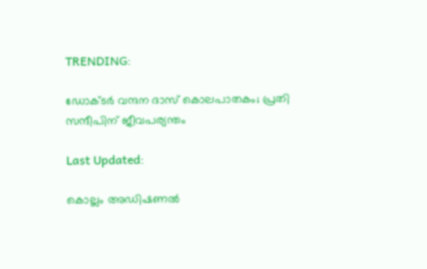TRENDING:

ഡോക്‌ടർ വന്ദന ദാസ് കൊലപാതകം; പ്രതി സന്ദീപിന് ജീവപര്യന്തം

Last Updated:

കൊല്ലം അഡിഷണൽ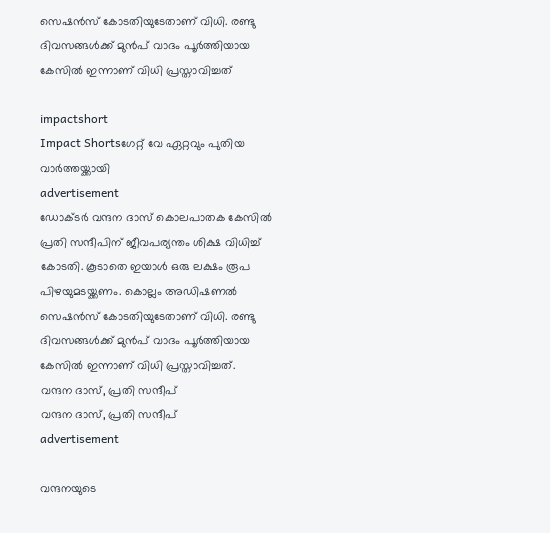സെഷൻസ് കോടതിയുടേതാണ് വിധി. രണ്ടു ദിവസങ്ങൾക്ക് മുൻപ് വാദം പൂർത്തിയായ കേസിൽ ഇന്നാണ് വിധി പ്രസ്താവിച്ചത്

impactshort
Impact Shortsഗേറ്റ് വേ ഏറ്റവും പുതിയ വാർത്തയ്ക്കായി
advertisement
ഡോക്‌ടർ വന്ദന ദാസ് കൊലപാതക കേസിൽ പ്രതി സന്ദീപിന് ജീവപര്യന്തം ശിക്ഷ വിധിച്ച് കോടതി. കൂടാതെ ഇയാൾ ഒരു ലക്ഷം രൂപ പിഴയുമടയ്ക്കണം. കൊല്ലം അഡിഷണൽ സെഷൻസ് കോടതിയുടേതാണ് വിധി. രണ്ടു ദിവസങ്ങൾക്ക് മുൻപ് വാദം പൂർത്തിയായ കേസിൽ ഇന്നാണ് വിധി പ്രസ്താവിച്ചത്.
വന്ദന ദാസ്, പ്രതി സന്ദീപ്
വന്ദന ദാസ്, പ്രതി സന്ദീപ്
advertisement

വന്ദനയുടെ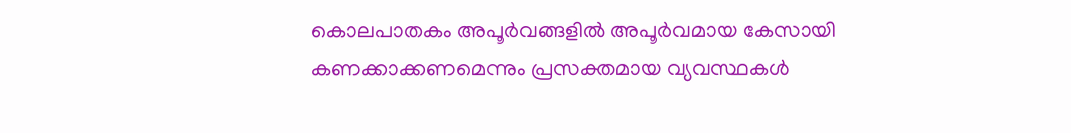കൊലപാതകം അപൂർവങ്ങളിൽ അപൂർവമായ കേസായി കണക്കാക്കണമെന്നും പ്രസക്തമായ വ്യവസ്ഥകൾ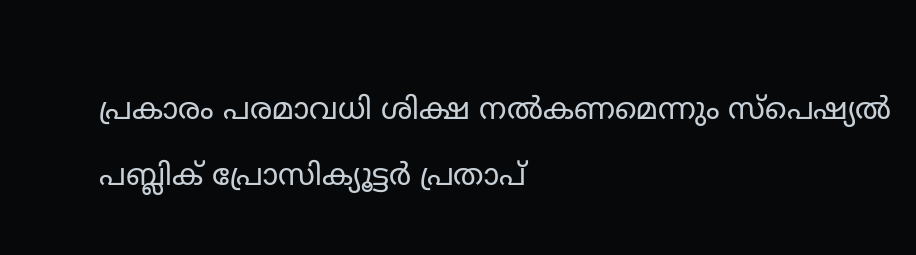പ്രകാരം പരമാവധി ശിക്ഷ നൽകണമെന്നും സ്പെഷ്യൽ പബ്ലിക് പ്രോസിക്യൂട്ടർ പ്രതാപ്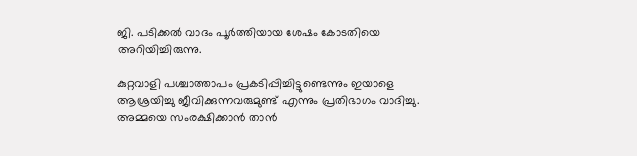ജി. പടിക്കൽ വാദം പൂർത്തിയായ ശേഷം കോടതിയെ അറിയിച്ചിരുന്നു.

കുറ്റവാളി പശ്ചാത്താപം പ്രകടിപ്പിച്ചിട്ടുണ്ടെന്നും ഇയാളെ ആശ്രയിച്ചു ജീവിക്കുന്നവരുമുണ്ട് എന്നും പ്രതിഭാഗം വാദിച്ചു. അമ്മയെ സംരക്ഷിക്കാൻ താൻ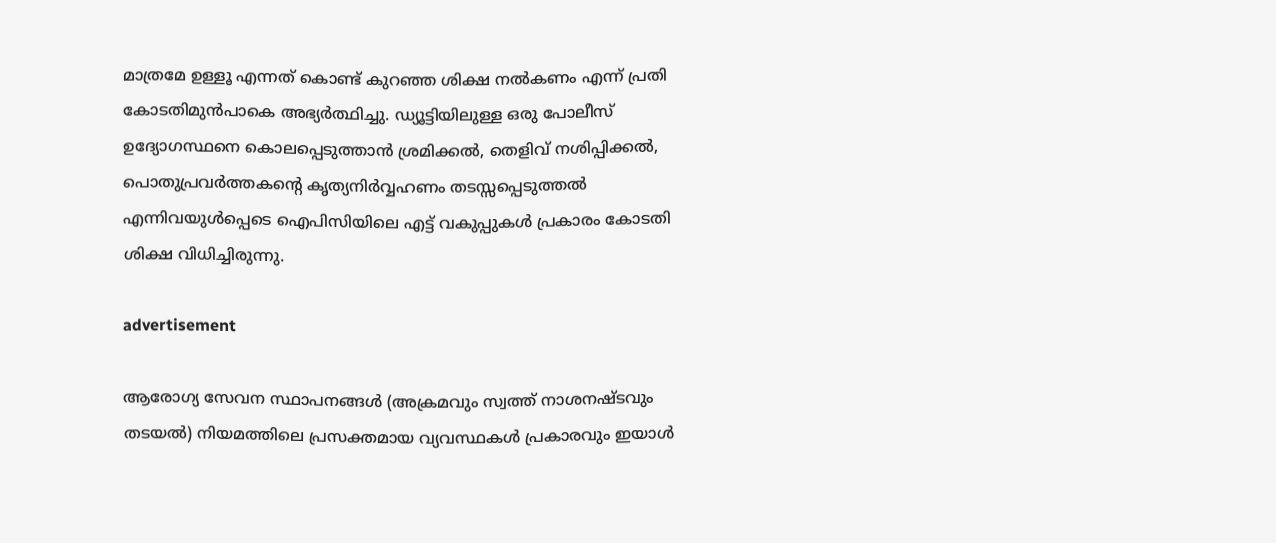മാത്രമേ ഉള്ളൂ എന്നത് കൊണ്ട് കുറഞ്ഞ ശിക്ഷ നൽകണം എന്ന് പ്രതി കോടതിമുൻപാകെ അഭ്യർത്ഥിച്ചു. ഡ്യൂട്ടിയിലുള്ള ഒരു പോലീസ് ഉദ്യോഗസ്ഥനെ കൊലപ്പെടുത്താൻ ശ്രമിക്കൽ, തെളിവ് നശിപ്പിക്കൽ, പൊതുപ്രവർത്തകന്റെ കൃത്യനിർവ്വഹണം തടസ്സപ്പെടുത്തൽ എന്നിവയുൾപ്പെടെ ഐപിസിയിലെ എട്ട് വകുപ്പുകൾ പ്രകാരം കോടതി ശിക്ഷ വിധിച്ചിരുന്നു.

advertisement

ആരോഗ്യ സേവന സ്ഥാപനങ്ങൾ (അക്രമവും സ്വത്ത് നാശനഷ്ടവും തടയൽ) നിയമത്തിലെ പ്രസക്തമായ വ്യവസ്ഥകൾ പ്രകാരവും ഇയാൾ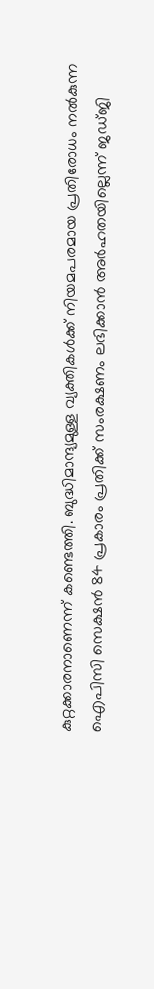കുറ്റക്കാരനാണെന്ന് കണ്ടെത്തി. ബുദ്ധിമാന്ദ്യമുള്ള വ്യക്തികൾക്ക് നിയമപരമായ പ്രതിരോധം നൽകുന്ന ഐപിസി സെക്ഷൻ 84 പ്രകാരം പ്രതിക്ക് സംരക്ഷണം ലഭിക്കാൻ അർഹതയില്ലെന്ന് ജഡ്ജി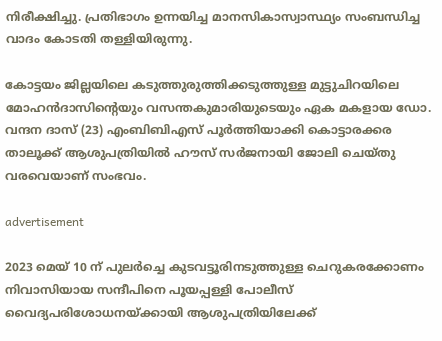നിരീക്ഷിച്ചു. പ്രതിഭാഗം ഉന്നയിച്ച മാനസികാസ്വാസ്ഥ്യം സംബന്ധിച്ച വാദം കോടതി തള്ളിയിരുന്നു.

കോട്ടയം ജില്ലയിലെ കടുത്തുരുത്തിക്കടുത്തുള്ള മുട്ടുചിറയിലെ മോഹൻദാസിന്റെയും വസന്തകുമാരിയുടെയും ഏക മകളായ ഡോ. വന്ദന ദാസ് (23) എംബിബിഎസ് പൂർത്തിയാക്കി കൊട്ടാരക്കര താലൂക്ക് ആശുപത്രിയിൽ ഹൗസ് സർജനായി ജോലി ചെയ്തു വരവെയാണ് സംഭവം.

advertisement

2023 മെയ് 10 ന് പുലർച്ചെ കുടവട്ടൂരിനടുത്തുള്ള ചെറുകരക്കോണം നിവാസിയായ സന്ദീപിനെ പൂയപ്പള്ളി പോലീസ് വൈദ്യപരിശോധനയ്ക്കായി ആശുപത്രിയിലേക്ക്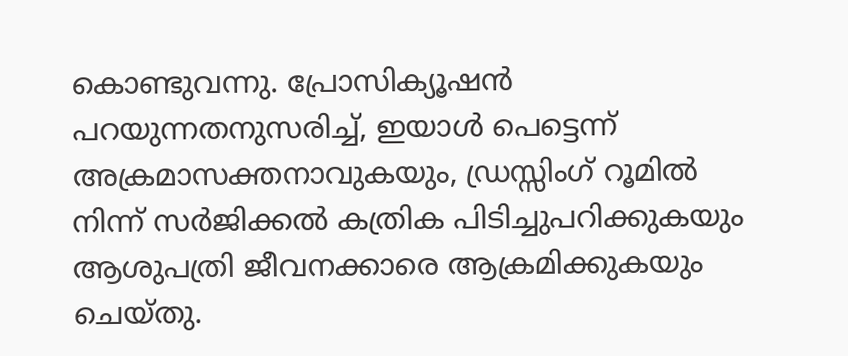കൊണ്ടുവന്നു. പ്രോസിക്യൂഷൻ പറയുന്നതനുസരിച്ച്, ഇയാൾ പെട്ടെന്ന് അക്രമാസക്തനാവുകയും, ഡ്രസ്സിംഗ് റൂമിൽ നിന്ന് സർജിക്കൽ കത്രിക പിടിച്ചുപറിക്കുകയും ആശുപത്രി ജീവനക്കാരെ ആക്രമിക്കുകയും ചെയ്തു.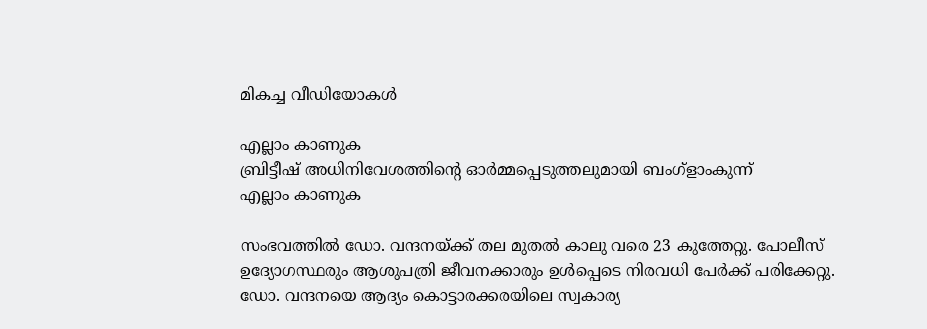മികച്ച വീഡിയോകൾ

എല്ലാം കാണുക
ബ്രിട്ടീഷ് അധിനിവേശത്തിൻ്റെ ഓർമ്മപ്പെടുത്തലുമായി ബംഗ്ളാംകുന്ന്
എല്ലാം കാണുക

സംഭവത്തിൽ ഡോ. വന്ദനയ്ക്ക് തല മുതൽ കാലു വരെ 23 കുത്തേറ്റു. പോലീസ് ഉദ്യോഗസ്ഥരും ആശുപത്രി ജീവനക്കാരും ഉൾപ്പെടെ നിരവധി പേർക്ക് പരിക്കേറ്റു. ഡോ. വന്ദനയെ ആദ്യം കൊട്ടാരക്കരയിലെ സ്വകാര്യ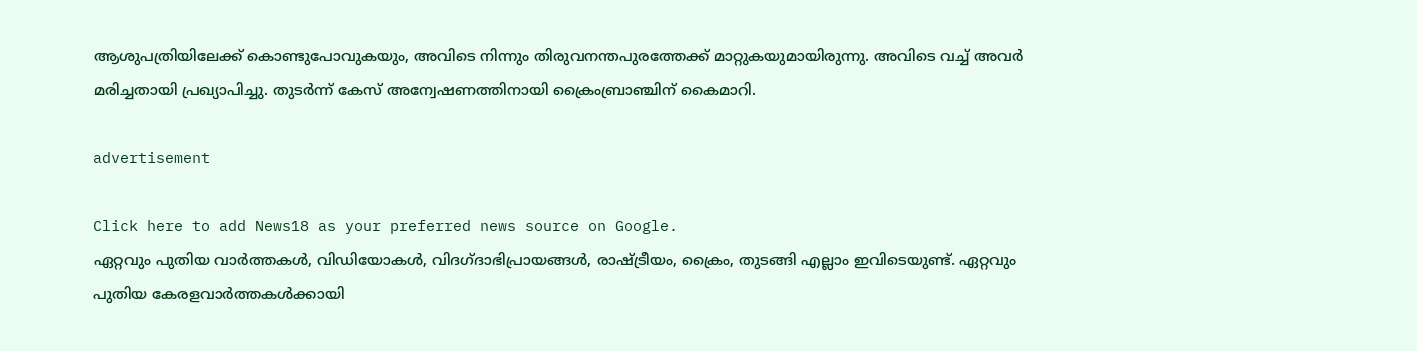ആശുപത്രിയിലേക്ക് കൊണ്ടുപോവുകയും, അവിടെ നിന്നും തിരുവനന്തപുരത്തേക്ക് മാറ്റുകയുമായിരുന്നു. അവിടെ വച്ച് അവർ മരിച്ചതായി പ്രഖ്യാപിച്ചു. തുടർന്ന് കേസ് അന്വേഷണത്തിനായി ക്രൈംബ്രാഞ്ചിന് കൈമാറി.

advertisement

Click here to add News18 as your preferred news source on Google.
ഏറ്റവും പുതിയ വാർത്തകൾ, വിഡിയോകൾ, വിദഗ്ദാഭിപ്രായങ്ങൾ, രാഷ്ട്രീയം, ക്രൈം, തുടങ്ങി എല്ലാം ഇവിടെയുണ്ട്. ഏറ്റവും പുതിയ കേരളവാർത്തകൾക്കായി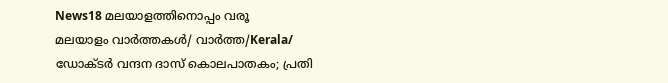News18 മലയാളത്തിനൊപ്പം വരൂ
മലയാളം വാർത്തകൾ/ വാർത്ത/Kerala/
ഡോക്‌ടർ വന്ദന ദാസ് കൊലപാതകം; പ്രതി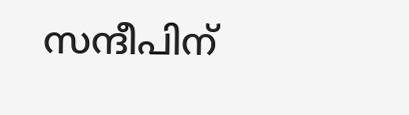സന്ദീപിന്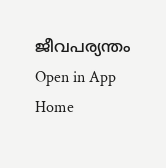ജീവപര്യന്തം
Open in App
Home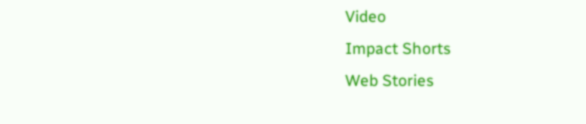Video
Impact Shorts
Web Stories